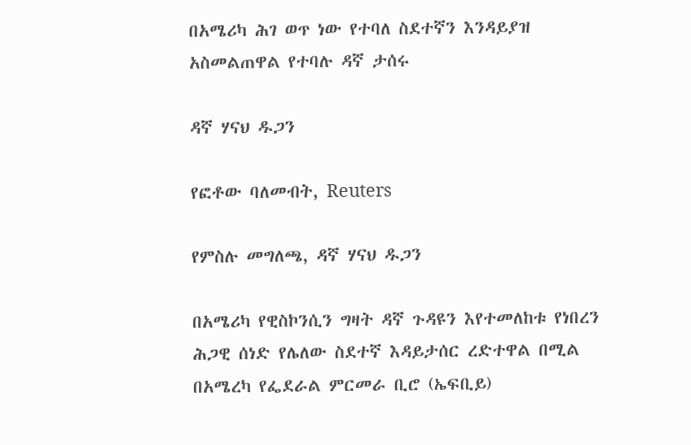በአሜሪካ ሕገ ወጥ ነው የተባለ ስደተኛን እንዳይያዝ አስመልጠዋል የተባሉ ዳኛ ታሰሩ

ዳኛ ሃናህ ዱጋን

የፎቶው ባለመብት, Reuters

የምስሉ መግለጫ, ዳኛ ሃናህ ዱጋን

በአሜሪካ የዊስኮንሲን ግዛት ዳኛ ጉዳዩን እየተመለከቱ የነበረን ሕጋዊ ሰነድ የሌለው ስደተኛ እዳይታሰር ረድተዋል በሚል በአሜረካ የፌደራል ምርመራ ቢሮ (ኤፍቢይ)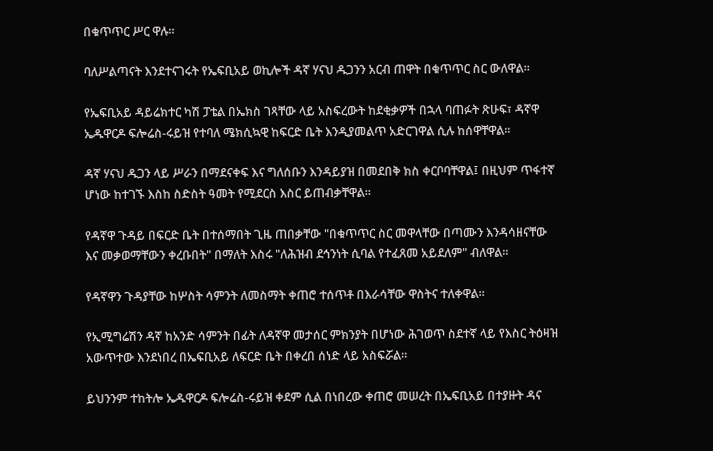በቁጥጥር ሥር ዋሉ።

ባለሥልጣናት እንደተናገሩት የኤፍቢአይ ወኪሎች ዳኛ ሃናህ ዱጋንን አርብ ጠዋት በቁጥጥር ስር ውለዋል።

የኤፍቢአይ ዳይሬክተር ካሽ ፓቴል በኤክስ ገጻቸው ላይ አስፍረውት ከደቂቃዎች በኋላ ባጠፉት ጽሁፍ፣ ዳኛዋ ኤዱዋርዶ ፍሎሬስ-ሩይዝ የተባለ ሜክሲኳዊ ከፍርድ ቤት እንዲያመልጥ አድርገዋል ሲሉ ከሰዋቸዋል።

ዳኛ ሃናህ ዱጋን ላይ ሥራን በማደናቀፍ እና ግለሰቡን እንዳይያዝ በመደበቅ ክስ ቀርቦባቸዋል፤ በዚህም ጥፋተኛ ሆነው ከተገኙ እስከ ስድስት ዓመት የሚደርስ እስር ይጠብቃቸዋል።

የዳኛዋ ጉዳይ በፍርድ ቤት በተሰማበት ጊዜ ጠበቃቸው "በቁጥጥር ስር መዋላቸው በጣሙን እንዳሳዘናቸው እና መቃወማቸውን ቀረቡበት" በማለት እስሩ "ለሕዝብ ደኅንነት ሲባል የተፈጸመ አይደለም" ብለዋል።

የዳኛዋን ጉዳያቸው ከሦስት ሳምንት ለመስማት ቀጠሮ ተሰጥቶ በእራሳቸው ዋስትና ተለቀዋል።

የኢሚግሬሽን ዳኛ ከአንድ ሳምንት በፊት ለዳኛዋ መታሰር ምክንያት በሆነው ሕገወጥ ስደተኛ ላይ የእስር ትዕዛዝ አውጥተው እንደነበረ በኤፍቢአይ ለፍርድ ቤት በቀረበ ሰነድ ላይ አስፍሯል።

ይህንንም ተከትሎ ኤዱዋርዶ ፍሎሬስ-ሩይዝ ቀደም ሲል በነበረው ቀጠሮ መሠረት በኤፍቢአይ በተያዙት ዳና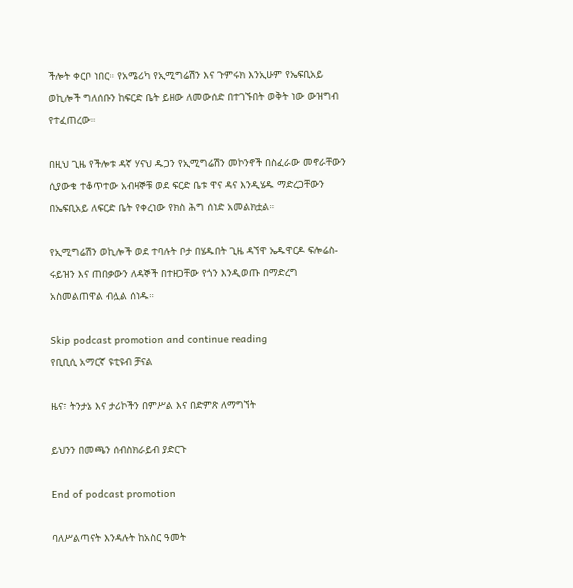ችሎት ቀርቦ ነበር። የአሜሪካ የኢሚግሬሽን እና ጉምሩክ እንኢሁም የኤፍቢአይ ወኪሎች ግለሰቡን ከፍርድ ቤት ይዘው ለመውሰድ በተገኙበት ወቅት ነው ውዝግብ የተፈጠረው።

በዚህ ጊዜ የችሎቱ ዳኛ ሃናህ ዱጋን የኢሚግሬሽን መኮንኖች በስፈራው መኖራቸውን ሲያውቁ ተቆጥተው አብዛኞቹ ወደ ፍርድ ቤቱ ዋና ዳና እንዲሄዱ ማድረጋቸውን በኤፍቢአይ ለፍርድ ቤት የቀረነው የክስ ሕግ ሰነድ አመልክቷል።

የኢሚግሬሽን ወኪሎች ወደ ተባሉት ቦታ በሄዱበት ጊዜ ዳኘዋ ኤዱዋርዶ ፍሎሬስ-ሩይዝን እና ጠበቃውን ለዳኞች በተዘጋቸው የጎን እንዲወጡ በማድረግ አስመልጠዋል ብሏል ሰነዱ።

Skip podcast promotion and continue reading
የቢቢሲ አማርኛ ዩቲዩብ ቻናል

ዜና፣ ትንታኔ እና ታሪኮችን በምሥል እና በድምጽ ለማግኘት

ይህንን በመጫን ሰብስክራይብ ያድርጉ

End of podcast promotion

ባለሥልጣናት እንዳሉት ከአስር ዓመት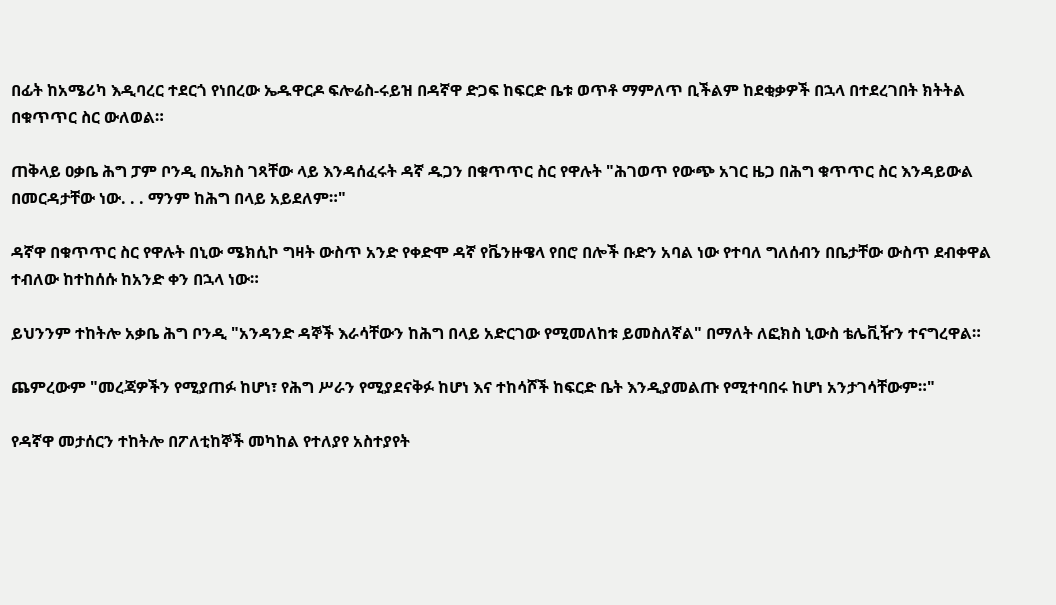በፊት ከአሜሪካ እዲባረር ተደርጎ የነበረው ኤዱዋርዶ ፍሎሬስ-ሩይዝ በዳኛዋ ድጋፍ ከፍርድ ቤቱ ወጥቶ ማምለጥ ቢችልም ከደቂቃዎች በኋላ በተደረገበት ክትትል በቁጥጥር ስር ውለወል።

ጠቅላይ ዐቃቤ ሕግ ፓም ቦንዲ በኤክስ ገጻቸው ላይ እንዳሰፈሩት ዳኛ ዱጋን በቁጥጥር ስር የዋሉት "ሕገወጥ የውጭ አገር ዜጋ በሕግ ቁጥጥር ስር እንዳይውል በመርዳታቸው ነው. . . ማንም ከሕግ በላይ አይደለም።"

ዳኛዋ በቁጥጥር ስር የዋሉት በኒው ሜክሲኮ ግዛት ውስጥ አንድ የቀድሞ ዳኛ የቬንዙዌላ የበሮ በሎች ቡድን አባል ነው የተባለ ግለሰብን በቤታቸው ውስጥ ደብቀዋል ተብለው ከተከሰሱ ከአንድ ቀን በኋላ ነው።

ይህንንም ተከትሎ አቃቤ ሕግ ቦንዲ "አንዳንድ ዳኞች እራሳቸውን ከሕግ በላይ አድርገው የሚመለከቱ ይመስለኛል" በማለት ለፎክስ ኒውስ ቴሌቪዥን ተናግረዋል።

ጨምረውም "መረጃዎችን የሚያጠፉ ከሆነ፣ የሕግ ሥራን የሚያደናቅፉ ከሆነ እና ተከሳሾች ከፍርድ ቤት እንዲያመልጡ የሚተባበሩ ከሆነ አንታገሳቸውም።"

የዳኛዋ መታሰርን ተከትሎ በፖለቲከኞች መካከል የተለያየ አስተያየት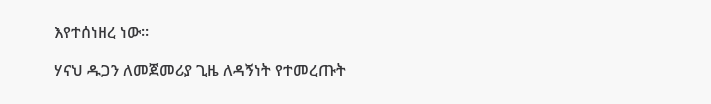እየተሰነዘረ ነው።

ሃናህ ዱጋን ለመጀመሪያ ጊዜ ለዳኝነት የተመረጡት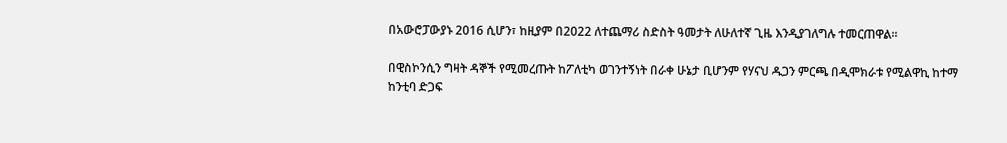በአውሮፓውያኑ 2016 ሲሆን፣ ከዚያም በ2022 ለተጨማሪ ስድስት ዓመታት ለሁለተኛ ጊዜ እንዲያገለግሉ ተመርጠዋል።

በዊስኮንሲን ግዛት ዳኞች የሚመረጡት ከፖለቲካ ወገንተኝነት በራቀ ሁኔታ ቢሆንም የሃናህ ዱጋን ምርጫ በዲሞክራቱ የሚልዋኪ ከተማ ከንቲባ ድጋፍ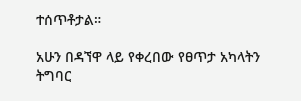ተሰጥቶታል።

አሁን በዳኘዋ ላይ የቀረበው የፀጥታ አካላትን ትግባር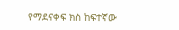የማደናቀፍ ክስ ከፍተኛው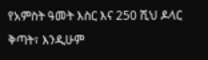የአምስት ዓመት እስር እና 250 ሺህ ዶላር ቅጣት፣ እንዲሁም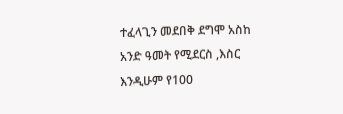ተፈላጊን መደበቅ ደግሞ አስከ አንድ ዓመት የሚደርስ ,እስር እንዲሁም የ100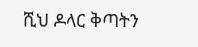ሺህ ዶላር ቅጣትን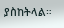ያስከትላል።